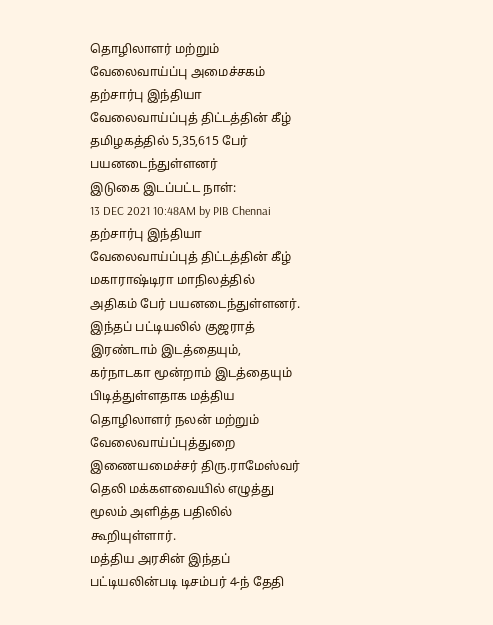தொழிலாளர் மற்றும் வேலைவாய்ப்பு அமைச்சகம்
தற்சார்பு இந்தியா வேலைவாய்ப்புத் திட்டத்தின் கீழ் தமிழகத்தில் 5,35,615 பேர் பயனடைந்துள்ளனர்
இடுகை இடப்பட்ட நாள்:
13 DEC 2021 10:48AM by PIB Chennai
தற்சார்பு இந்தியா வேலைவாய்ப்புத் திட்டத்தின் கீழ் மகாராஷ்டிரா மாநிலத்தில் அதிகம் பேர் பயனடைந்துள்ளனர். இந்தப் பட்டியலில் குஜராத் இரண்டாம் இடத்தையும், கர்நாடகா மூன்றாம் இடத்தையும் பிடித்துள்ளதாக மத்திய தொழிலாளர் நலன் மற்றும் வேலைவாய்ப்புத்துறை இணையமைச்சர் திரு.ராமேஸ்வர் தெலி மக்களவையில் எழுத்து மூலம் அளித்த பதிலில் கூறியுள்ளார்.
மத்திய அரசின் இந்தப் பட்டியலின்படி டிசம்பர் 4-ந் தேதி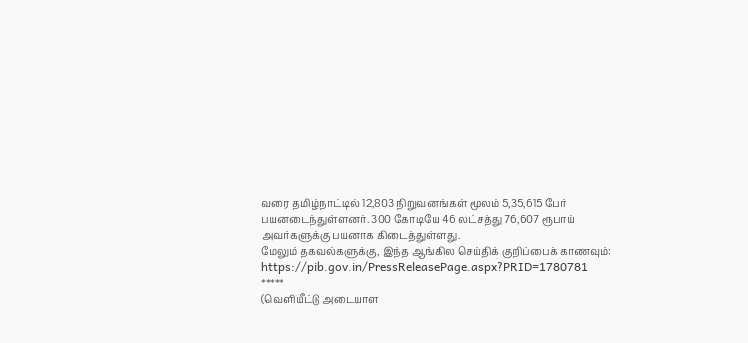வரை தமிழ்நாட்டில் 12,803 நிறுவனங்கள் மூலம் 5,35,615 பேர் பயனடைந்துள்ளனர். 300 கோடியே 46 லட்சத்து 76,607 ரூபாய் அவர்களுக்கு பயனாக கிடைத்துள்ளது.
மேலும் தகவல்களுக்கு, இந்த ஆங்கில செய்திக் குறிப்பைக் காணவும்: https://pib.gov.in/PressReleasePage.aspx?PRID=1780781
*****
(வெளியீட்டு அடையாள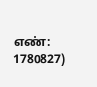எண்: 1780827)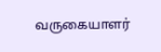வருகையாளர்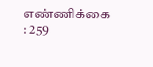எண்ணிக்கை : 259